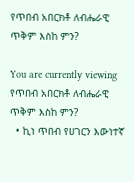የጥበብ አበርክቶ ለብሔራዊ ጥቅም እስከ ምን?

You are currently viewing የጥበብ አበርክቶ ለብሔራዊ ጥቅም እስከ ምን?
  • ኪነ ጥበብ የሀገርን እውነተኛ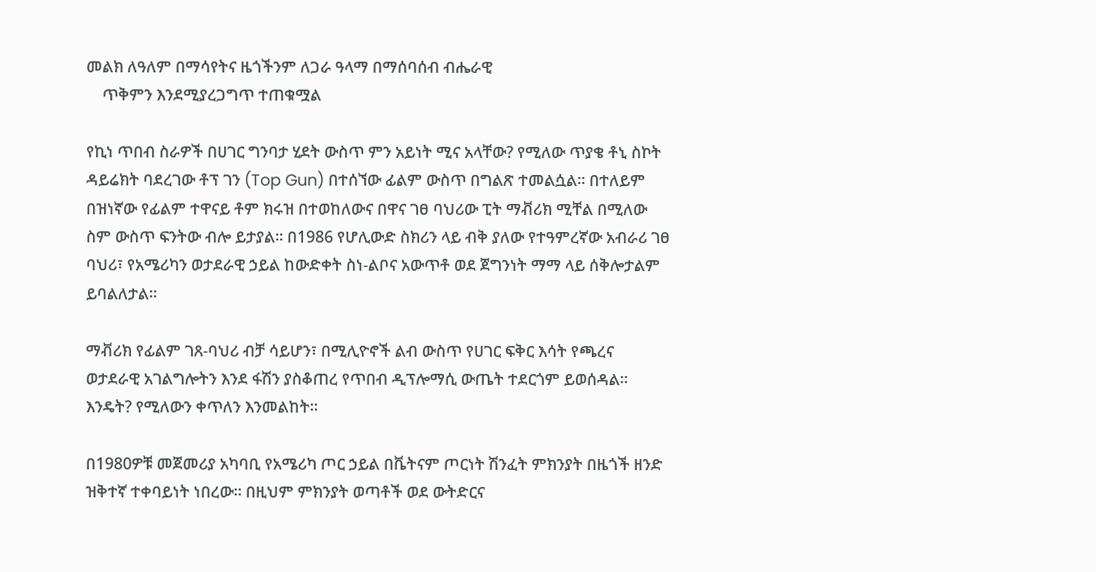መልክ ለዓለም በማሳየትና ዜጎችንም ለጋራ ዓላማ በማሰባሰብ ብሔራዊ
    ጥቅምን እንደሚያረጋግጥ ተጠቁሟል

የኪነ ጥበብ ስራዎች በሀገር ግንባታ ሂደት ውስጥ ምን አይነት ሚና አላቸው? የሚለው ጥያቄ ቶኒ ስኮት ዳይሬክት ባደረገው ቶፕ ገን (Top Gun) በተሰኘው ፊልም ውስጥ በግልጽ ተመልሷል፡፡ በተለይም በዝነኛው የፊልም ተዋናይ ቶም ክሩዝ በተወከለውና በዋና ገፀ ባህሪው ፒት ማቭሪክ ሚቸል በሚለው ስም ውስጥ ፍንትው ብሎ ይታያል። በ1986 የሆሊውድ ስክሪን ላይ ብቅ ያለው የተዓምረኛው አብራሪ ገፀ ባህሪ፣ የአሜሪካን ወታደራዊ ኃይል ከውድቀት ስነ-ልቦና አውጥቶ ወደ ጀግንነት ማማ ላይ ሰቅሎታልም ይባልለታል።

ማቭሪክ የፊልም ገጸ-ባህሪ ብቻ ሳይሆን፣ በሚሊዮኖች ልብ ውስጥ የሀገር ፍቅር እሳት የጫረና ወታደራዊ አገልግሎትን እንደ ፋሽን ያስቆጠረ የጥበብ ዲፕሎማሲ ውጤት ተደርጎም ይወሰዳል። እንዴት? የሚለውን ቀጥለን እንመልከት፡፡

በ1980ዎቹ መጀመሪያ አካባቢ የአሜሪካ ጦር ኃይል በቬትናም ጦርነት ሽንፈት ምክንያት በዜጎች ዘንድ ዝቅተኛ ተቀባይነት ነበረው። በዚህም ምክንያት ወጣቶች ወደ ውትድርና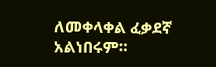ለመቀላቀል ፈቃደኛ አልነበሩም።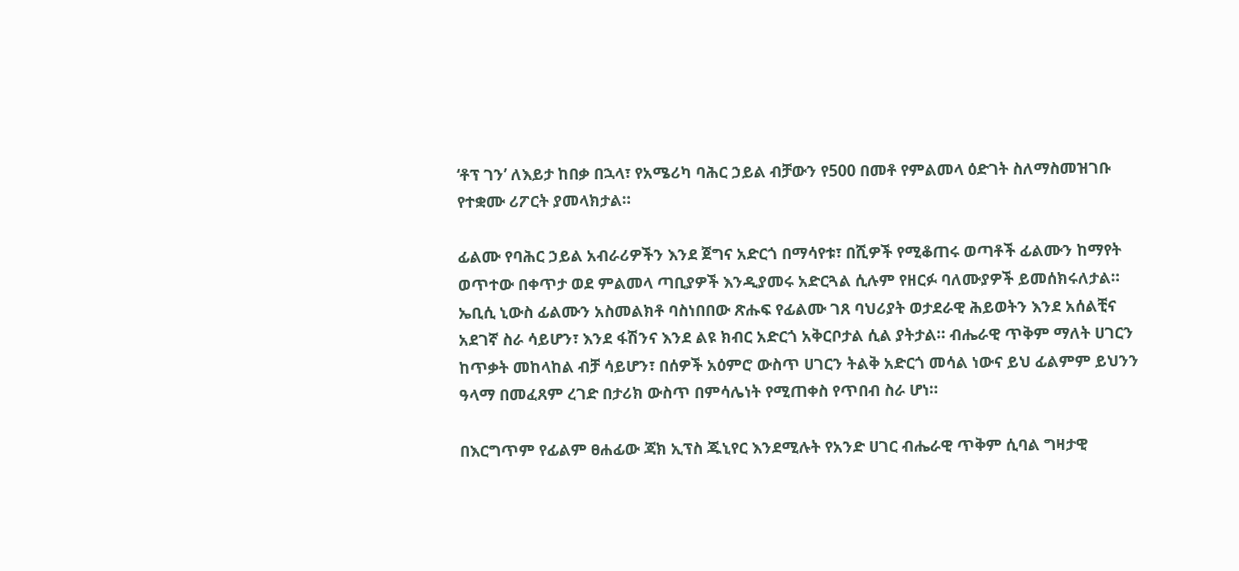‘ቶፕ ገን’ ለእይታ ከበቃ በኋላ፣ የአሜሪካ ባሕር ኃይል ብቻውን የ500 በመቶ የምልመላ ዕድገት ስለማስመዝገቡ የተቋሙ ሪፖርት ያመላክታል።

ፊልሙ የባሕር ኃይል አብራሪዎችን እንደ ጀግና አድርጎ በማሳየቱ፣ በሺዎች የሚቆጠሩ ወጣቶች ፊልሙን ከማየት ወጥተው በቀጥታ ወደ ምልመላ ጣቢያዎች እንዲያመሩ አድርጓል ሲሉም የዘርፉ ባለሙያዎች ይመሰክሩለታል። ኤቢሲ ኒውስ ፊልሙን አስመልክቶ ባስነበበው ጽሑፍ የፊልሙ ገጸ ባህሪያት ወታደራዊ ሕይወትን እንደ አሰልቺና አደገኛ ስራ ሳይሆን፣ እንደ ፋሽንና እንደ ልዩ ክብር አድርጎ አቅርቦታል ሲል ያትታል። ብሔራዊ ጥቅም ማለት ሀገርን ከጥቃት መከላከል ብቻ ሳይሆን፣ በሰዎች አዕምሮ ውስጥ ሀገርን ትልቅ አድርጎ መሳል ነውና ይህ ፊልምም ይህንን ዓላማ በመፈጸም ረገድ በታሪክ ውስጥ በምሳሌነት የሚጠቀስ የጥበብ ስራ ሆነ።

በእርግጥም የፊልም ፀሐፊው ጃክ ኢፕስ ጁኒየር እንደሚሉት የአንድ ሀገር ብሔራዊ ጥቅም ሲባል ግዛታዊ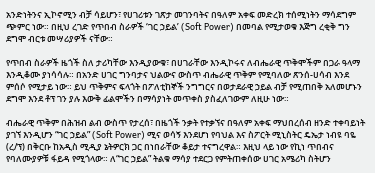አንድነትንና ኢኮኖሚን ብቻ ሳይሆን፣ የሀገሪቱን ገጽታ መገንባትና በዓለም አቀፍ መድረክ ተሰሚነትን ማሳደግም ጭምር ነው። በዚህ ረገድ የጥበብ ስራዎች ‘ገር ኃይል’ (Soft Power) በመባል የሚታወቁ እጅግ ረቂቅ ግን ደግሞ ብርቱ መሣሪያዎች ናቸው።

የጥበብ ስራዎች ዜጎች ስለ ታሪካቸው እንዲያውቁ፣ በሀገራቸው እንዲኮሩና ለብሔራዊ ጥቅሞችም በጋራ ዓላማ እንዲቆሙ ያነሳሳሉ። በአንድ ሀገር ግንባታና ህልውና ውስጥ ብሔራዊ ጥቅም የሚባለው ጽንሰ-ሀሳብ እንደ ምሰሶ የሚታይ ነው። ይህ ጥቅምና ፍላጎት በፖለቲከኞች ንግግርና በወታደራዊ ኃይል ብቻ የሚጠበቅ አለመሆኑን ደግሞ እንደ ቶፕ ገን ያሉ እውቅ ፊልሞችን በማሳያነት መጥቀስ ያስፈለገውም ለዚሁ ነው።

ብሔራዊ ጥቅም በሕዝብ ልብ ውስጥ የታረሰ፣ በዜጎች ንቃት የተቃኘና በዓለም አቀፍ ማህበረሰብ ዘንድ ተቀባይነት ያገኘ እንዲሆን “ገር ኃይል” (Soft Power) ሚና ወሳኝ እንደሆነ የባህል እና ስፖርት ሚኒስትር ዴኤታ ነብዩ ባዬ (ረ/ፕ) በቅርቡ ከአዲስ ሚዲያ ኔትዎርክ ጋር በነበራቸው ቆይታ ተናግረዋል። እዚህ ላይ ነው የኪነ ጥበብና የባለሙያዎቹ ፋይዳ የሚጎላው። ለ“ገር ኃይል” ትልቁ ማሳያ ተደርጋ የምትጠቀሰው ሀገር አሜሪካ ስትሆን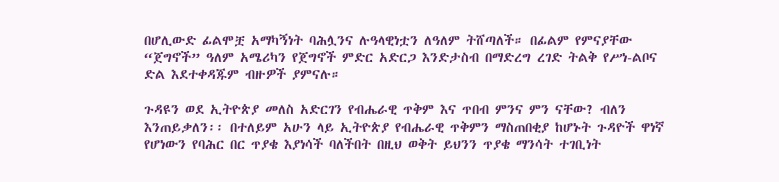በሆሊውድ ፊልሞቿ አማካኝነት ባሕሏንና ሉዓላዊነቷን ለዓለም ትሸጣለች። በፊልም የምናያቸው “ጀግኖች” ዓለም አሜሪካን የጀግኖች ምድር አድርጋ እንድታስብ በማድረግ ረገድ ትልቅ የሥነ-ልቦና ድል እደተቀዳጁም ብዙዎች ያምናሉ።

ጉዳዩን ወደ ኢትዮጵያ መለስ አድርገን የብሔራዊ ጥቅም እና ጥበብ ምንና ምን ናቸው? ብለን እንጠይቃለን፡፡ በተለይም አሁን ላይ ኢትዮጵያ የብሔራዊ ጥቅምን ማስጠበቂያ ከሆኑት ጉዳዮች ዋነኛ የሆነውን የባሕር በር ጥያቄ እያነሳች ባለችበት በዚህ ወቅት ይህንን ጥያቄ ማንሳት ተገቢነት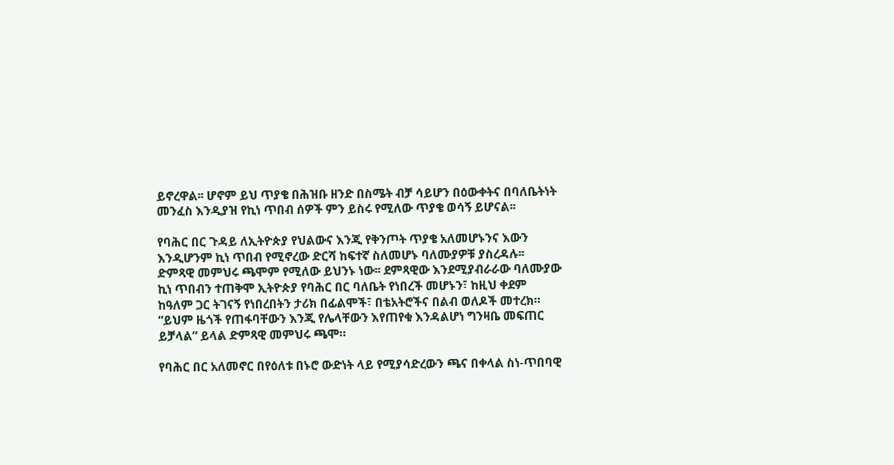ይኖረዋል፡፡ ሆኖም ይህ ጥያቄ በሕዝቡ ዘንድ በስሜት ብቻ ሳይሆን በዕውቀትና በባለቤትነት መንፈስ እንዲያዝ የኪነ ጥበብ ሰዎች ምን ይስሩ የሚለው ጥያቄ ወሳኝ ይሆናል፡፡

የባሕር በር ጉዳይ ለኢትዮጵያ የህልውና እንጂ የቅንጦት ጥያቄ አለመሆኑንና እውን እንዲሆንም ኪነ ጥበብ የሚኖረው ድርሻ ከፍተኛ ስለመሆኑ ባለሙያዎቹ ያስረዳሉ፡፡ ድምጻዊ መምህሩ ጫሞም የሚለው ይህንኑ ነው፡፡ ደምጻዊው እንደሚያብራራው ባለሙያው ኪነ ጥበብን ተጠቅሞ ኢትዮጵያ የባሕር በር ባለቤት የነበረች መሆኑን፣ ከዚህ ቀደም ከዓለም ጋር ትገናኝ የነበረበትን ታሪክ በፊልሞች፣ በቴአትሮችና በልብ ወለዶች መተረክ። “ይህም ዜጎች የጠፋባቸውን እንጂ የሌላቸውን እየጠየቁ እንዳልሆነ ግንዛቤ መፍጠር ይቻላል” ይላል ድምጻዊ መምህሩ ጫሞ።

የባሕር በር አለመኖር በየዕለቱ በኑሮ ውድነት ላይ የሚያሳድረውን ጫና በቀላል ስነ-ጥበባዊ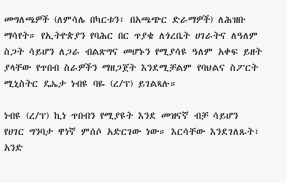መግለጫዎች (ለምሳሌ በካርቱን፣ በአጫጭር ድራማዎች) ለሕዝቡ ማሳየት። የኢትዮጵያን የባሕር በር ጥያቄ ለጎረቤት ሀገራትና ለዓለም ስጋት ሳይሆን ለጋራ ብልጽግና መሆኑን የሚያሳዩ ዓለም አቀፍ ይዘት ያላቸው የጥበብ ስራዎችን ማዘጋጀት እንደሚቻልም የባህልና ስፖርት ሚኒስትር ዴኤታ ነብዩ ባዬ (ረ/ፕ) ይገልጻሉ።

ነብዩ (ረ/ፕ) ኪነ ጥበብን የሚያዩት እንደ መዝናኛ ብቻ ሳይሆን የሀገር ግንባታ ዋነኛ ምሰሶ አድርገው ነው። እርሳቸው እንደገለጹት፣ አንድ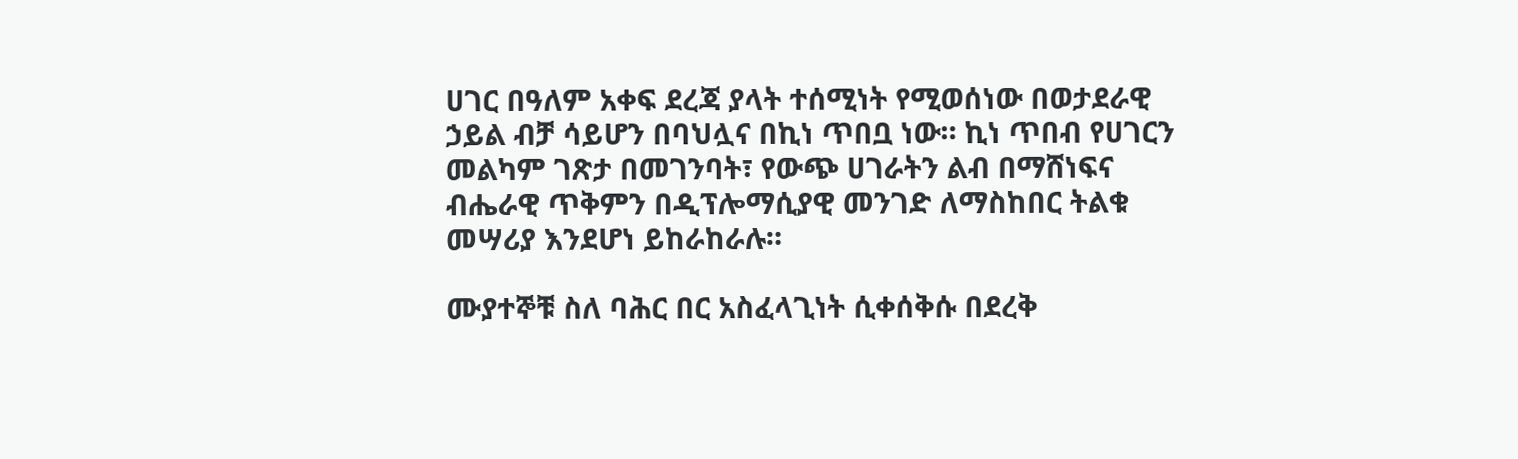ሀገር በዓለም አቀፍ ደረጃ ያላት ተሰሚነት የሚወሰነው በወታደራዊ ኃይል ብቻ ሳይሆን በባህሏና በኪነ ጥበቧ ነው። ኪነ ጥበብ የሀገርን መልካም ገጽታ በመገንባት፣ የውጭ ሀገራትን ልብ በማሸነፍና ብሔራዊ ጥቅምን በዲፕሎማሲያዊ መንገድ ለማስከበር ትልቁ መሣሪያ እንደሆነ ይከራከራሉ።

ሙያተኞቹ ስለ ባሕር በር አስፈላጊነት ሲቀሰቅሱ በደረቅ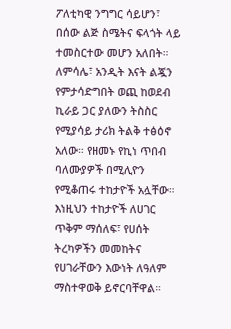ፖለቲካዊ ንግግር ሳይሆን፣ በሰው ልጅ ስሜትና ፍላጎት ላይ ተመስርተው መሆን አለበት። ለምሳሌ፣ አንዲት እናት ልጇን የምታሳድግበት ወጪ ከወደብ ኪራይ ጋር ያለውን ትስስር የሚያሳይ ታሪክ ትልቅ ተፅዕኖ አለው። የዘመኑ የኪነ ጥበብ ባለሙያዎች በሚሊዮን የሚቆጠሩ ተከታዮች አሏቸው። እነዚህን ተከታዮች ለሀገር ጥቅም ማሰለፍ፣ የሀሰት ትረካዎችን መመከትና የሀገራቸውን እውነት ለዓለም ማስተዋወቅ ይኖርባቸዋል።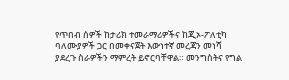የጥበብ ሰዎች ከታሪክ ተመራማሪዎችና ከጂኦ-ፖለቲካ ባለሙያዎች ጋር በመቀናጀት እውነተኛ መረጃን መነሻ ያደረጉ ስራዎችን ማምረት ይኖርባቸዋል። መንግስትና የግል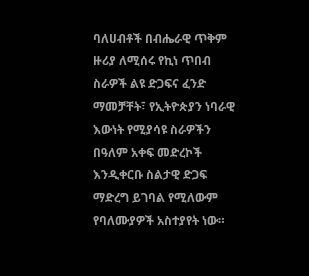ባለሀብቶች በብሔራዊ ጥቅም ዙሪያ ለሚሰሩ የኪነ ጥበብ ስራዎች ልዩ ድጋፍና ፈንድ ማመቻቸት፣ የኢትዮጵያን ነባራዊ እውነት የሚያሳዩ ስራዎችን በዓለም አቀፍ መድረኮች እንዲቀርቡ ስልታዊ ድጋፍ ማድረግ ይገባል የሚለውም የባለሙያዎች አስተያየት ነው።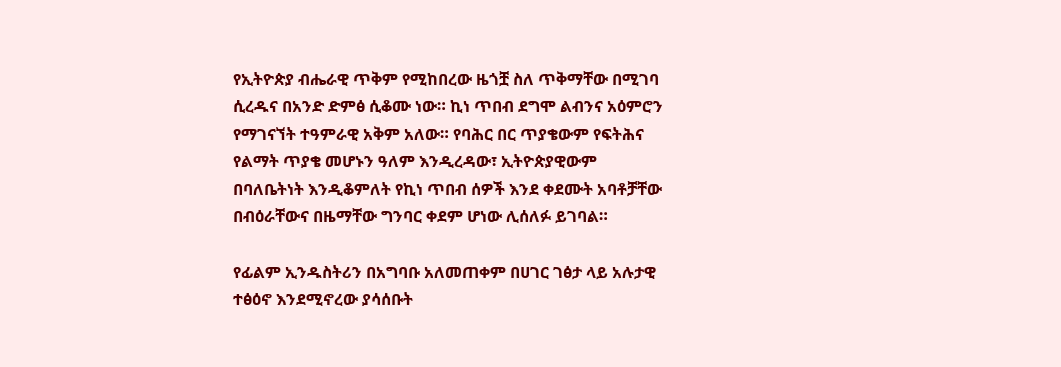የኢትዮጵያ ብሔራዊ ጥቅም የሚከበረው ዜጎቿ ስለ ጥቅማቸው በሚገባ ሲረዱና በአንድ ድምፅ ሲቆሙ ነው። ኪነ ጥበብ ደግሞ ልብንና አዕምሮን የማገናኘት ተዓምራዊ አቅም አለው። የባሕር በር ጥያቄውም የፍትሕና የልማት ጥያቄ መሆኑን ዓለም እንዲረዳው፣ ኢትዮጵያዊውም በባለቤትነት እንዲቆምለት የኪነ ጥበብ ሰዎች እንደ ቀደሙት አባቶቻቸው በብዕራቸውና በዜማቸው ግንባር ቀደም ሆነው ሊሰለፉ ይገባል።

የፊልም ኢንዱስትሪን በአግባቡ አለመጠቀም በሀገር ገፅታ ላይ አሉታዊ ተፅዕኖ እንደሚኖረው ያሳሰቡት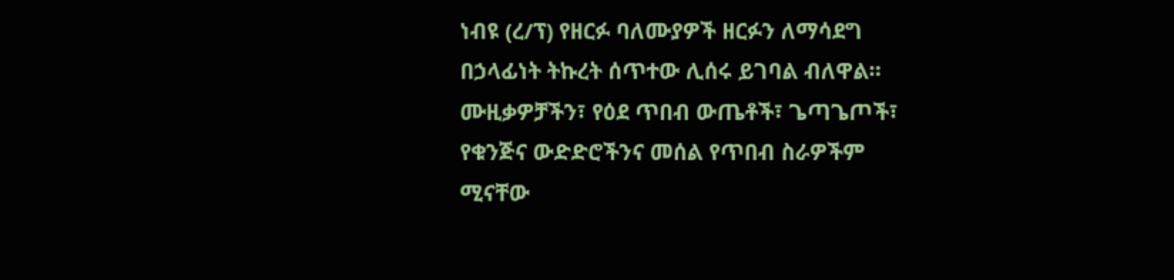ነብዩ (ረ/ፕ) የዘርፉ ባለሙያዎች ዘርፉን ለማሳደግ በኃላፊነት ትኩረት ሰጥተው ሊሰሩ ይገባል ብለዋል። ሙዚቃዎቻችን፣ የዕደ ጥበብ ውጤቶች፣ ጌጣጌጦች፣ የቁንጅና ውድድሮችንና መሰል የጥበብ ስራዎችም ሚናቸው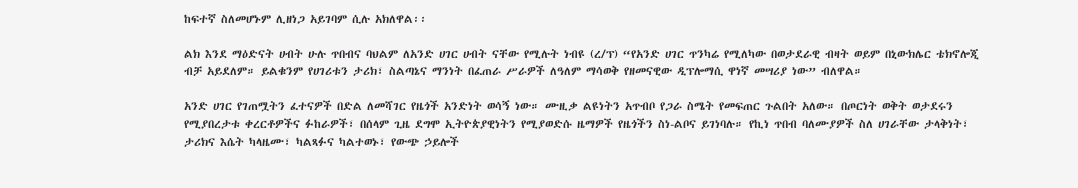ከፍተኛ ስለመሆኑም ሊዘነጋ አይገባም ሲሉ አክለዋል፡፡

ልክ እንደ ማዕድናት ሀብት ሁሉ ጥበብና ባህልም ለአንድ ሀገር ሀብት ናቸው የሚሉት ነብዩ (ረ/ፕ) “የአንድ ሀገር ጥንካሬ የሚለካው በወታደራዊ ብዛት ወይም በኒውክሌር ቴክኖሎጂ ብቻ አይደለም። ይልቁንም የሀገሪቱን ታሪክ፣ ስልጣኔና ማንነት በፈጠራ ሥራዎች ለዓለም ማሳወቅ የዘመናዊው ዲፕሎማሲ ዋነኛ መሣሪያ ነው” ብለዋል።

አንድ ሀገር የገጠሟትን ፈተናዎች በድል ለመሻገር የዜጎች አንድነት ወሳኝ ነው። ሙዚቃ ልዩነትን አጥብቦ የጋራ ስሜት የመፍጠር ጉልበት አለው። በጦርነት ወቅት ወታደሩን የሚያበረታቱ ቀረርቶዎችና ፉከራዎች፣ በሰላም ጊዜ ደግሞ ኢትዮጵያዊነትን የሚያወድሱ ዜማዎች የዜጎችን ስነ-ልቦና ይገነባሉ። የኪነ ጥበብ ባለሙያዎች ስለ ሀገራቸው ታላቅነት፣ ታሪክና እሴት ካላዜሙ፣ ካልጻፉና ካልተወኑ፣ የውጭ ኃይሎች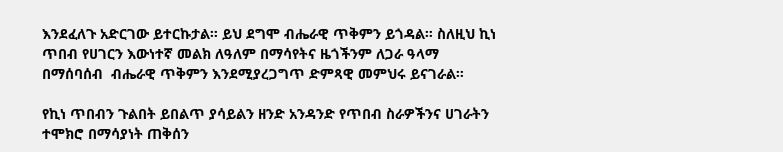እንደፈለጉ አድርገው ይተርኩታል። ይህ ደግሞ ብሔራዊ ጥቅምን ይጎዳል። ስለዚህ ኪነ ጥበብ የሀገርን እውነተኛ መልክ ለዓለም በማሳየትና ዜጎችንም ለጋራ ዓላማ በማሰባሰብ  ብሔራዊ ጥቅምን እንደሚያረጋግጥ ድምጻዊ መምህሩ ይናገራል።

የኪነ ጥበብን ጉልበት ይበልጥ ያሳይልን ዘንድ አንዳንድ የጥበብ ስራዎችንና ሀገራትን ተሞክሮ በማሳያነት ጠቅሰን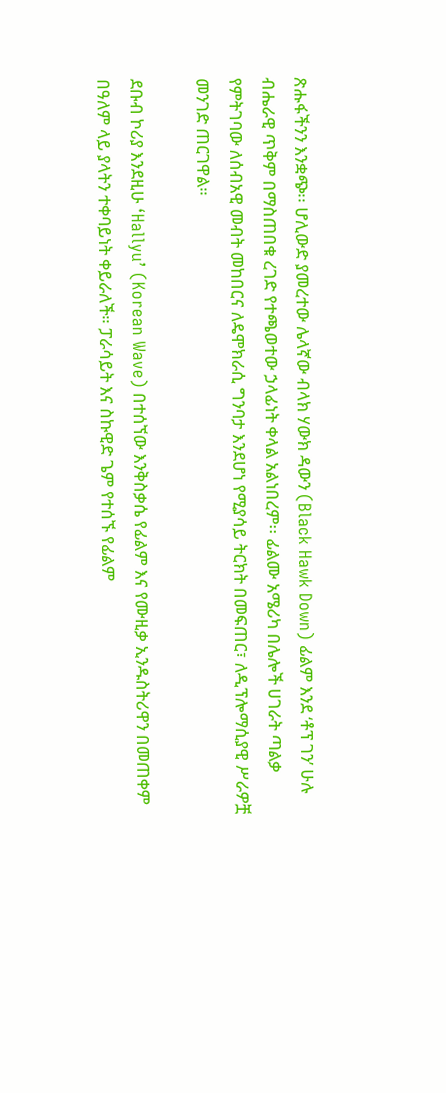ጽሑፋችንን እንቋጭ፡፡ ሆሊውድ ያመረተው ሌላኛው ብላክ ሃውክ ዳውን (Black Hawk Down) ፊልም እንደ ‘ቶፕ ገን’ ሁሉ ብሔራዊ ጥቅም በማስጠበቁ ረገድ የተጫወተው ኃላፊነት ቀላል አልነበረም፡፡ ፊልሙ አሜሪካ በሌሎች ሀገራት ጣልቃ የምትገባው ለሰብአዊ መብት መከበርና ለዴሞክራሲ ግንባታ እንደሆነ የሚያሳይ ትርክት በመፍጠር፣ ለዲፕሎማሲያዊ ሥራዎቿ መንገድ ጠርገዋል።

ደቡብ ኮሪያ እንደዚሁ ‘Hallyu’ (Korean Wave) በተሰኘው እንቅስቃሴ የፊልም እና የሙዚቃ ኢንዱስትሪዋን በመጠቀም በዓለም ላይ ያላትን ተቀባይነት ቀይራለች። ፓራሳይት እና ስኩዊድ ጌም የተሰኙ የፊልም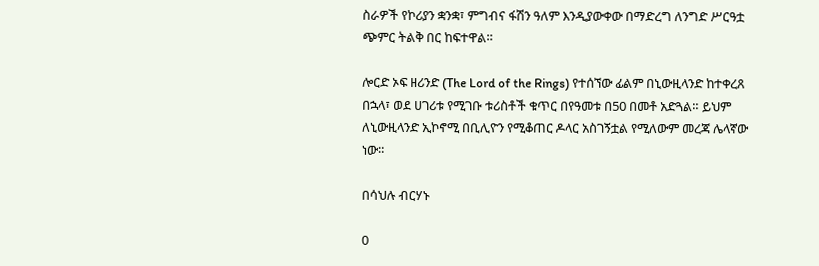ስራዎች የኮሪያን ቋንቋ፣ ምግብና ፋሽን ዓለም እንዲያውቀው በማድረግ ለንግድ ሥርዓቷ ጭምር ትልቅ በር ከፍተዋል።

ሎርድ ኦፍ ዘሪንድ (The Lord of the Rings) የተሰኘው ፊልም በኒውዚላንድ ከተቀረጸ በኋላ፣ ወደ ሀገሪቱ የሚገቡ ቱሪስቶች ቁጥር በየዓመቱ በ50 በመቶ አድጓል። ይህም ለኒውዚላንድ ኢኮኖሚ በቢሊዮን የሚቆጠር ዶላር አስገኝቷል የሚለውም መረጃ ሌላኛው ነው።

በሳህሉ ብርሃኑ

0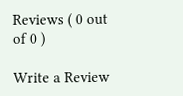Reviews ( 0 out of 0 )

Write a Review